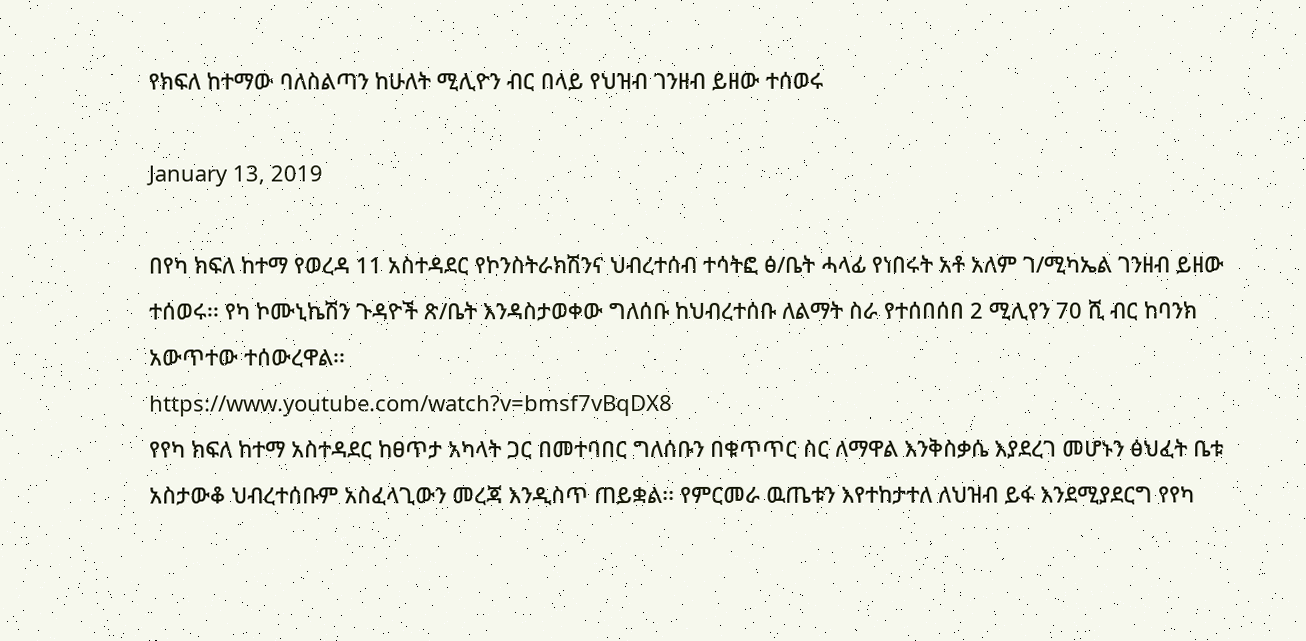የክፍለ ከተማው ባለስልጣን ከሁለት ሚሊዮን ብር በላይ የህዝብ ገንዘብ ይዘው ተሰወሩ

January 13, 2019

በየካ ክፍለ ከተማ የወረዳ 11 አስተዳደር የኮንስትራክሽንና ህብረተሰብ ተሳትፎ ፅ/ቤት ሓላፊ የነበሩት አቶ አለም ገ/ሚካኤል ገንዘብ ይዘው ተሰወሩ፡፡ የካ ኮሙኒኬሽን ጉዳዮች ጽ/ቤት እንዳስታወቀው ግለሰቡ ከህብረተሰቡ ለልማት ስራ የተሰበሰበ 2 ሚሊየን 70 ሺ ብር ከባንክ አውጥተው ተሰውረዋል፡፡
https://www.youtube.com/watch?v=bmsf7vBqDX8
የየካ ክፍለ ከተማ አስተዳደር ከፀጥታ አካላት ጋር በመተባበር ግለሰቡን በቁጥጥር ስር ለማዋል እንቅስቃሴ እያደረገ መሆኑን ፅህፈት ቤቱ አስታውቆ ህብረተሰቡም አስፈላጊውን መረጃ እንዲስጥ ጠይቋል፡፡ የምርመራ ዉጤቱን እየተከታተለ ለህዝብ ይፋ እንደሚያደርግ የየካ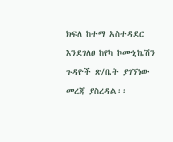ክፍለ ከተማ አስተዳደር እንደገለፀ ከየካ ኮሙኒኬሽን ጉዳዮች ጽ/ቤት ያገኘነው መረጃ ያስረዳል፡፡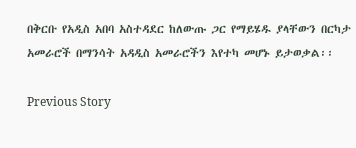በቅርቡ የአዲስ አበባ አስተዳደር ከለውጡ ጋር የማይሄዱ ያላቸውን በርካታ አመራሮች በማንሳት አዳዲስ አመራሮችን እየተካ መሆኑ ይታወቃል፡፡

Previous Story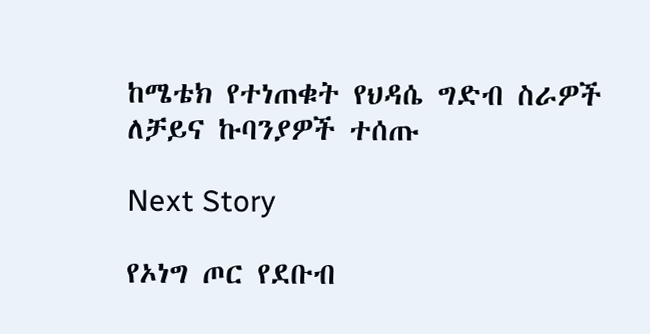ከሜቴክ የተነጠቁት የህዳሴ ግድብ ስራዎች ለቻይና ኩባንያዎች ተሰጡ

Next Story

የኦነግ ጦር የደቡብ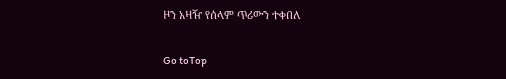ዞን አዛዥ የሰላም ጥሪውን ተቀበለ

Go toTop